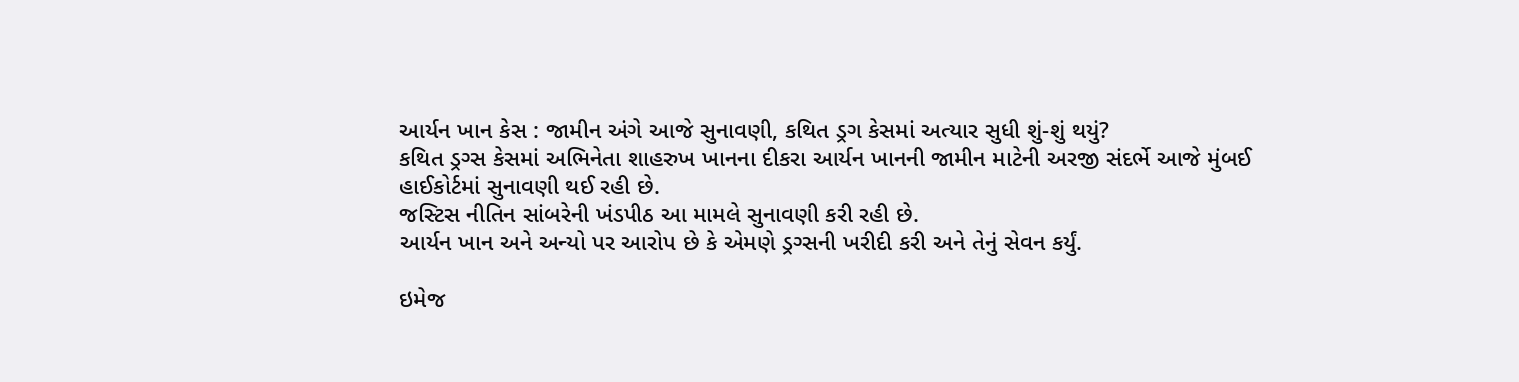આર્યન ખાન કેસ : જામીન અંગે આજે સુનાવણી, કથિત ડ્રગ કેસમાં અત્યાર સુધી શું-શું થયું?
કથિત ડ્રગ્સ કેસમાં અભિનેતા શાહરુખ ખાનના દીકરા આર્યન ખાનની જામીન માટેની અરજી સંદર્ભે આજે મુંબઈ હાઈકોર્ટમાં સુનાવણી થઈ રહી છે.
જસ્ટિસ નીતિન સાંબરેની ખંડપીઠ આ મામલે સુનાવણી કરી રહી છે.
આર્યન ખાન અને અન્યો પર આરોપ છે કે એમણે ડ્રગ્સની ખરીદી કરી અને તેનું સેવન કર્યું.

ઇમેજ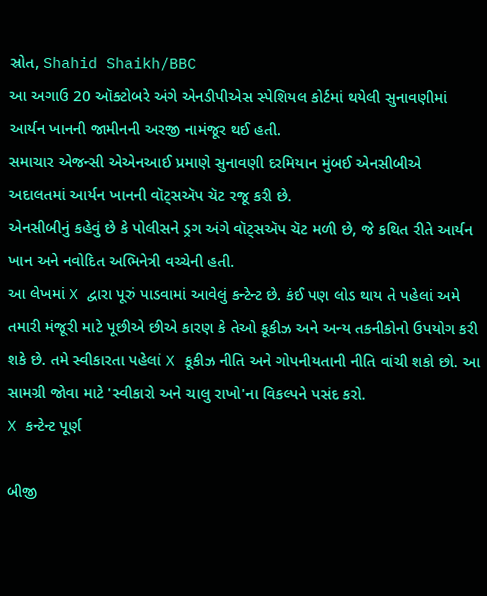સ્રોત, Shahid Shaikh/BBC
આ અગાઉ 20 ઑક્ટોબરે અંગે એનડીપીએસ સ્પેશિયલ કોર્ટમાં થયેલી સુનાવણીમાં આર્યન ખાનની જામીનની અરજી નામંજૂર થઈ હતી.
સમાચાર એજન્સી એએનઆઈ પ્રમાણે સુનાવણી દરમિયાન મુંબઈ એનસીબીએ અદાલતમાં આર્યન ખાનની વૉટ્સઍપ ચૅટ રજૂ કરી છે.
એનસીબીનું કહેવું છે કે પોલીસને ડ્રગ અંગે વૉટ્સઍપ ચૅટ મળી છે, જે કથિત રીતે આર્યન ખાન અને નવોદિત અભિનેત્રી વચ્ચેની હતી.
આ લેખમાં X દ્વારા પૂરું પાડવામાં આવેલું કન્ટેન્ટ છે. કંઈ પણ લોડ થાય તે પહેલાં અમે તમારી મંજૂરી માટે પૂછીએ છીએ કારણ કે તેઓ કૂકીઝ અને અન્ય તકનીકોનો ઉપયોગ કરી શકે છે. તમે સ્વીકારતા પહેલાં X કૂકીઝ નીતિ અને ગોપનીયતાની નીતિ વાંચી શકો છો. આ સામગ્રી જોવા માટે 'સ્વીકારો અને ચાલુ રાખો'ના વિકલ્પને પસંદ કરો.
X કન્ટેન્ટ પૂર્ણ

બીજી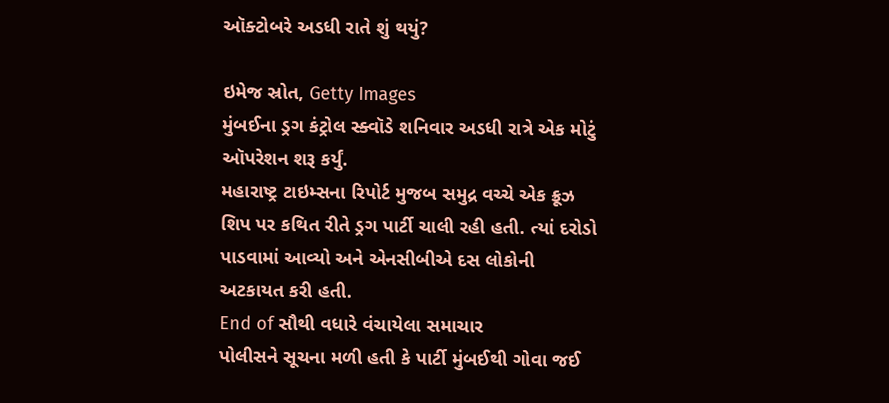ઑક્ટોબરે અડધી રાતે શું થયું?

ઇમેજ સ્રોત, Getty Images
મુંબઈના ડ્રગ કંટ્રોલ સ્ક્વૉડે શનિવાર અડધી રાત્રે એક મોટું ઑપરેશન શરૂ કર્યું.
મહારાષ્ટ્ર ટાઇમ્સના રિપોર્ટ મુજબ સમુદ્ર વચ્ચે એક ક્રૂઝ શિપ પર કથિત રીતે ડ્રગ પાર્ટી ચાલી રહી હતી. ત્યાં દરોડો પાડવામાં આવ્યો અને એનસીબીએ દસ લોકોની અટકાયત કરી હતી.
End of સૌથી વધારે વંચાયેલા સમાચાર
પોલીસને સૂચના મળી હતી કે પાર્ટી મુંબઈથી ગોવા જઈ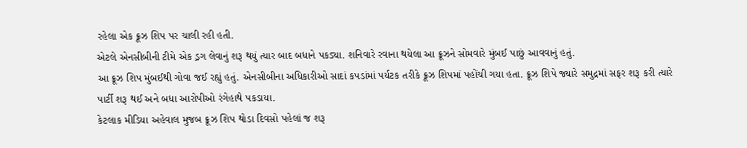રહેલા એક ક્રૂઝ શિપ પર ચાલી રહી હતી.
એટલે એનસીબીની ટીમે એક ડ્રગ લેવાનું શરૂ થયું ત્યાર બાદ બધાને પકડ્યા. શનિવારે રવાના થયેલા આ ક્રૂઝને સોમવારે મુંબઈ પાછું આવવાનું હતું.
આ ક્રૂઝ શિપ મુંબઈથી ગોવા જઈ રહ્યું હતું. એનસીબીના અધિકારીઓ સાદાં કપડાંમાં પર્યટક તરીકે ક્રૂઝ શિપમાં પહોંચી ગયા હતા. ક્રૂઝ શિપે જ્યારે સમુદ્રમાં સફર શરૂ કરી ત્યારે પાર્ટી શરૂ થઈ અને બધા આરોપીઓ રંગેહાથે પકડાયા.
કેટલાક મીડિયા અહેવાલ મુજબ ક્રૂઝ શિપ થોડા દિવસો પહેલાં જ શરૂ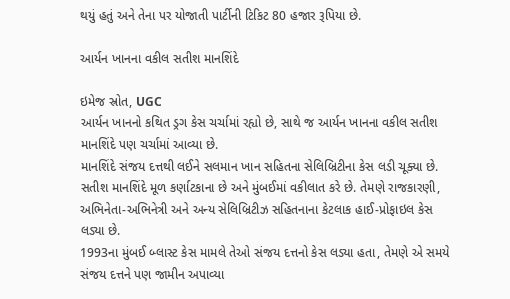થયું હતું અને તેના પર યોજાતી પાર્ટીની ટિકિટ 80 હજાર રૂપિયા છે.

આર્યન ખાનના વકીલ સતીશ માનશિંદે

ઇમેજ સ્રોત, UGC
આર્યન ખાનનો કથિત ડ્રગ કેસ ચર્ચામાં રહ્યો છે, સાથે જ આર્યન ખાનના વકીલ સતીશ માનશિંદે પણ ચર્ચામાં આવ્યા છે.
માનશિંદે સંજય દત્તથી લઈને સલમાન ખાન સહિતના સેલિબ્રિટીના કેસ લડી ચૂક્યા છે.
સતીશ માનશિંદે મૂળ કર્ણાટકાના છે અને મુંબઈમાં વકીલાત કરે છે. તેમણે રાજકારણી, અભિનેતા-અભિનેત્રી અને અન્ય સેલિબ્રિટીઝ સહિતનાના કેટલાક હાઈ-પ્રોફાઇલ કેસ લડ્યા છે.
1993ના મુંબઈ બ્લાસ્ટ કેસ મામલે તેઓ સંજય દત્તનો કેસ લડ્યા હતા, તેમણે એ સમયે સંજય દત્તને પણ જામીન અપાવ્યા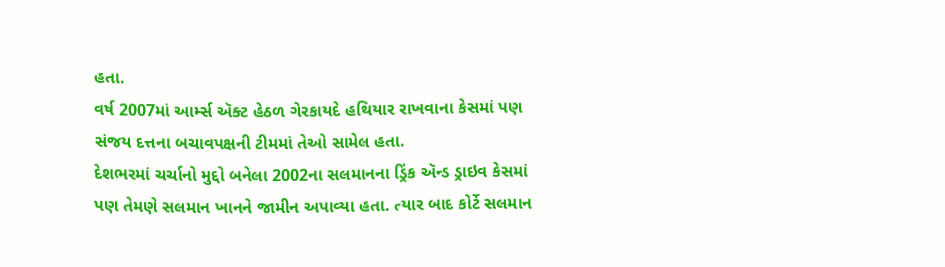હતા.
વર્ષ 2007માં આર્મ્સ ઍક્ટ હેઠળ ગેરકાયદે હથિયાર રાખવાના કેસમાં પણ સંજય દત્તના બચાવપક્ષની ટીમમાં તેઓ સામેલ હતા.
દેશભરમાં ચર્ચાનો મુદ્દો બનેલા 2002ના સલમાનના ડ્રિંક ઍન્ડ ડ્રાઇવ કેસમાં પણ તેમણે સલમાન ખાનને જામીન અપાવ્યા હતા. ત્યાર બાદ કોર્ટે સલમાન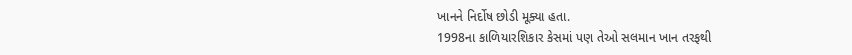ખાનને નિર્દોષ છોડી મૂક્યા હતા.
1998ના કાળિયારશિકાર કેસમાં પણ તેઓ સલમાન ખાન તરફથી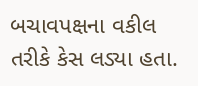બચાવપક્ષના વકીલ તરીકે કેસ લડ્યા હતા.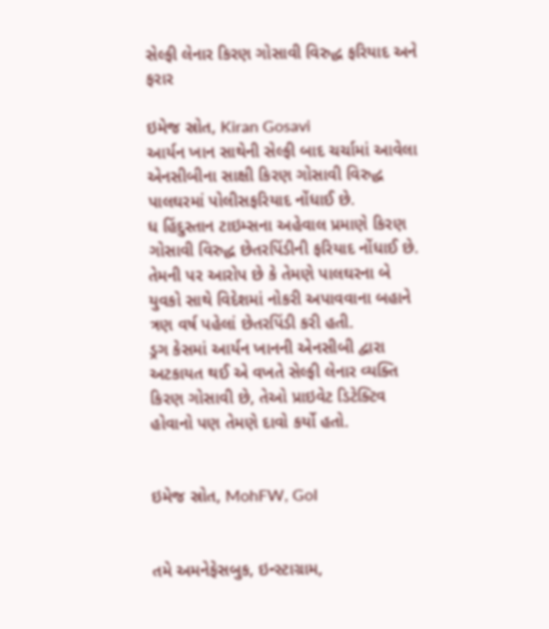સેલ્ફી લેનાર કિરણ ગોસાવી વિરુદ્ધ ફરિયાદ અને ફરાર

ઇમેજ સ્રોત, Kiran Gosavi
આર્યન ખાન સાથેની સેલ્ફી બાદ ચર્ચામાં આવેલા એનસીબીના સાક્ષી કિરણ ગોસાવી વિરુદ્ધ પાલઘરમાં પોલીસફરિયાદ નોંધાઈ છે.
ધ હિંદુસ્તાન ટાઇમ્સના અહેવાલ પ્રમાણે કિરણ ગોસાવી વિરુદ્ધ છેતરપિંડીની ફરિયાદ નોંધાઈ છે. તેમની પર આરોપ છે કે તેમણે પાલઘરના બે યુવકો સાથે વિદેશમાં નોકરી અપાવવાના બહાને ત્રણ વર્ષ પહેલાં છેતરપિંડી કરી હતી.
ડ્રગ કેસમાં આર્યન ખાનની એનસીબી દ્વારા અટકાયત થઈ એ વખતે સેલ્ફી લેનાર વ્યક્તિ કિરણ ગોસાવી છે, તેઓ પ્રાઇવેટ ડિટેક્ટિવ હોવાનો પણ તેમણે દાવો કર્યો હતો.


ઇમેજ સ્રોત, MohFW, GoI


તમે અમનેફેસબુક, ઇન્સ્ટાગ્રામ,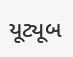યૂટ્યૂબ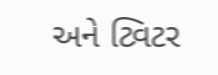અને ટ્વિટર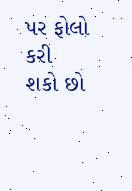પર ફોલો કરી શકો છો